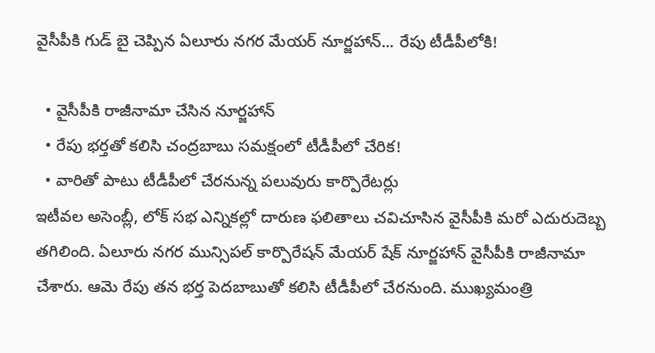వైసీపీకి గుడ్ బై చెప్పిన ఏలూరు నగర మేయర్ నూర్జహాన్... రేపు టీడీపీలోకి!

  • వైసీపీకి రాజీనామా చేసిన నూర్జహాన్
  • రేపు భర్తతో కలిసి చంద్రబాబు సమక్షంలో టీడీపీలో చేరిక!
  • వారితో పాటు టీడీపీలో చేరనున్న పలువురు కార్పొరేటర్లు
ఇటీవల అసెంబ్లీ, లోక్ సభ ఎన్నికల్లో దారుణ ఫలితాలు చవిచూసిన వైసీపీకి మరో ఎదురుదెబ్బ తగిలింది. ఏలూరు నగర మున్సిపల్ కార్పొరేషన్ మేయర్ షేక్ నూర్జహాన్ వైసీపీకి రాజీనామా చేశారు. ఆమె రేపు తన భర్త పెదబాబుతో కలిసి టీడీపీలో చేరనుంది. ముఖ్యమంత్రి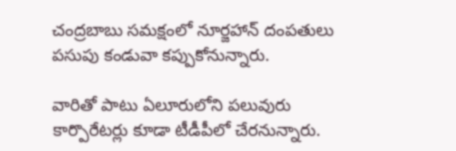చంద్రబాబు సమక్షంలో నూర్జహాన్ దంపతులు పసుపు కండువా కప్పుకోనున్నారు.

వారితో పాటు ఏలూరులోని పలువురు కార్పొరేటర్లు కూడా టీడీపీలో చేరనున్నారు.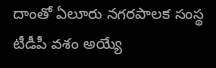దాంతో ఏలూరు నగరపాలక సంస్థ టీడీపీ వశం అయ్యే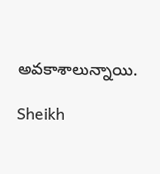అవకాశాలున్నాయి.

Sheikh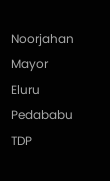Noorjahan
Mayor
Eluru
Pedababu
TDP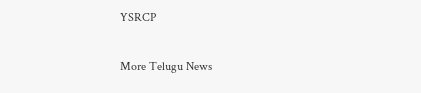YSRCP

More Telugu News